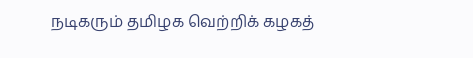நடிகரும் தமிழக வெற்றிக் கழகத்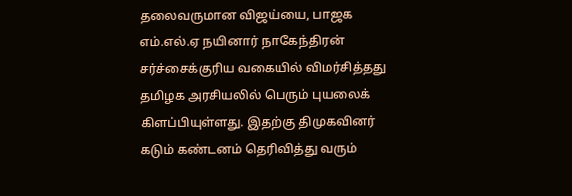தலைவருமான விஜய்யை, பாஜக எம்.எல்.ஏ நயினார் நாகேந்திரன் சர்ச்சைக்குரிய வகையில் விமர்சித்தது தமிழக அரசியலில் பெரும் புயலைக் கிளப்பியுள்ளது. இதற்கு திமுகவினர் கடும் கண்டனம் தெரிவித்து வரும்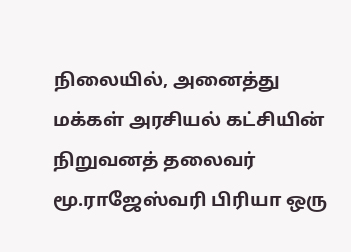நிலையில், அனைத்து மக்கள் அரசியல் கட்சியின் நிறுவனத் தலைவர் மூ.ராஜேஸ்வரி பிரியா ஒரு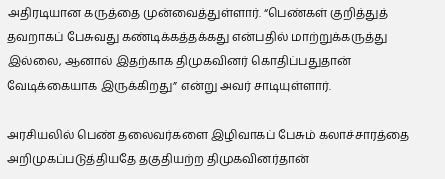அதிரடியான கருத்தை முன்வைத்துள்ளார். “பெண்கள் குறித்துத் தவறாகப் பேசுவது கண்டிக்கத்தக்கது என்பதில் மாற்றுக்கருத்து இல்லை, ஆனால் இதற்காக திமுகவினர் கொதிப்பதுதான் வேடிக்கையாக இருக்கிறது” என்று அவர் சாடியுள்ளார்.

அரசியலில் பெண் தலைவர்களை இழிவாகப் பேசும் கலாச்சாரத்தை அறிமுகப்படுத்தியதே தகுதியற்ற திமுகவினர்தான்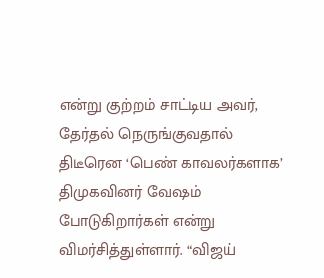என்று குற்றம் சாட்டிய அவர், தேர்தல் நெருங்குவதால் திடீரென ‘பெண் காவலர்களாக’ திமுகவினர் வேஷம் போடுகிறார்கள் என்று விமர்சித்துள்ளார். “விஜய்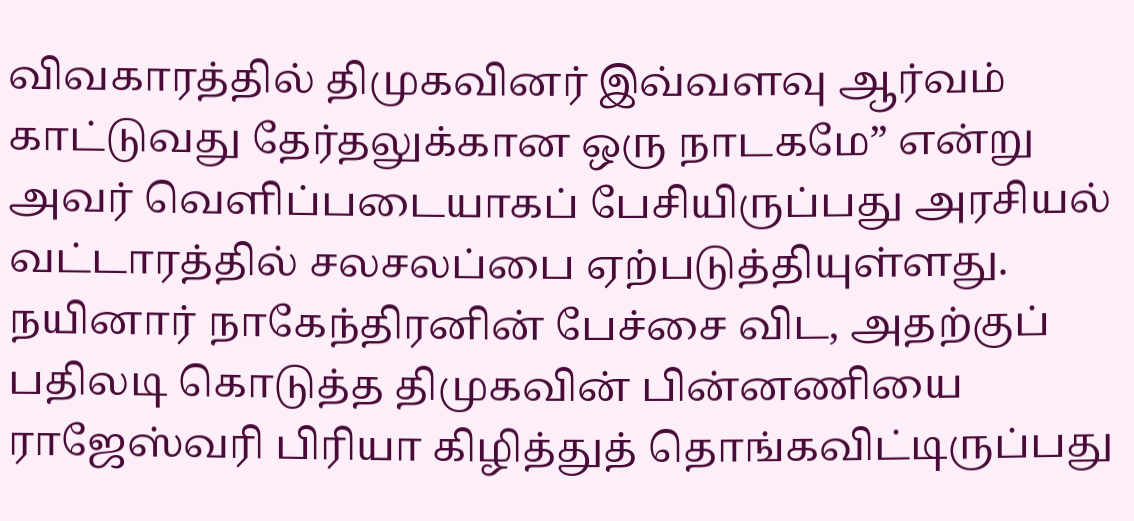விவகாரத்தில் திமுகவினர் இவ்வளவு ஆர்வம் காட்டுவது தேர்தலுக்கான ஒரு நாடகமே” என்று அவர் வெளிப்படையாகப் பேசியிருப்பது அரசியல் வட்டாரத்தில் சலசலப்பை ஏற்படுத்தியுள்ளது. நயினார் நாகேந்திரனின் பேச்சை விட, அதற்குப் பதிலடி கொடுத்த திமுகவின் பின்னணியை ராஜேஸ்வரி பிரியா கிழித்துத் தொங்கவிட்டிருப்பது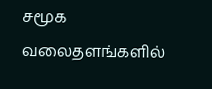சமூக வலைதளங்களில்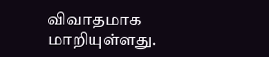விவாதமாக மாறியுள்ளது.